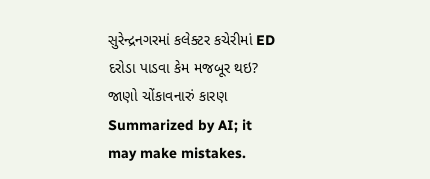સુરેન્દ્રનગરમાં કલેક્ટર કચેરીમાં ED દરોડા પાડવા કેમ મજબૂર થઇ? જાણો ચોંકાવનારું કારણ
Summarized by AI; it may make mistakes.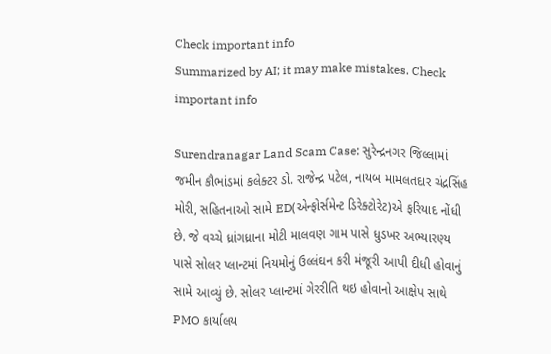Check important info
Summarized by AI; it may make mistakes. Check important info

Surendranagar Land Scam Case: સુરેન્દ્રનગર જિલ્લામાં જમીન કૌભાંડમાં કલેક્ટર ડો. રાજેન્દ્ર પટેલ, નાયબ મામલતદાર ચંદ્રસિંહ મોરી, સહિતનાઓ સામે ED(એન્ફોર્સમેન્ટ ડિરેક્ટોરેટ)એ ફરિયાદ નોંધી છે. જે વચ્ચે ધ્રાંગધ્રાના મોટી માલવણ ગામ પાસે ધુડખર અભ્યારણ્ય પાસે સોલર પ્લાન્ટમાં નિયમોનું ઉલ્લંઘન કરી મંજૂરી આપી દીધી હોવાનું સામે આવ્યું છે. સોલર પ્લાન્ટમાં ગેરરીતિ થઇ હોવાનો આક્ષેપ સાથે PMO કાર્યાલય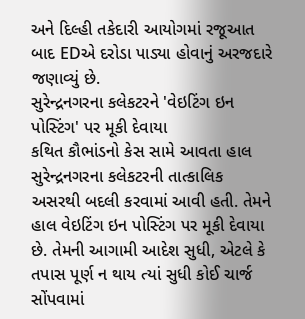અને દિલ્હી તકેદારી આયોગમાં રજૂઆત બાદ EDએ દરોડા પાડ્યા હોવાનું અરજદારે જણાવ્યું છે.
સુરેન્દ્રનગરના કલેકટરને 'વેઇટિંગ ઇન પોસ્ટિંગ' પર મૂકી દેવાયા
કથિત કૌભાંડનો કેસ સામે આવતા હાલ સુરેન્દ્રનગરના કલેકટરની તાત્કાલિક અસરથી બદલી કરવામાં આવી હતી. તેમને હાલ વેઇટિંગ ઇન પોસ્ટિંગ પર મૂકી દેવાયા છે. તેમની આગામી આદેશ સુધી, એટલે કે તપાસ પૂર્ણ ન થાય ત્યાં સુધી કોઈ ચાર્જ સોંપવામાં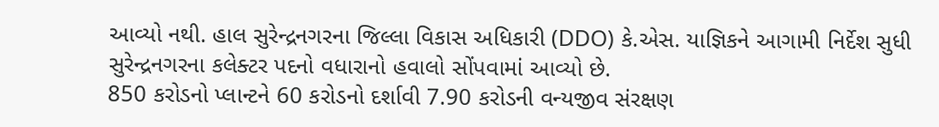આવ્યો નથી. હાલ સુરેન્દ્રનગરના જિલ્લા વિકાસ અધિકારી (DDO) કે.એસ. યાજ્ઞિકને આગામી નિર્દેશ સુધી સુરેન્દ્રનગરના કલેક્ટર પદનો વધારાનો હવાલો સોંપવામાં આવ્યો છે.
850 કરોડનો પ્લાન્ટને 60 કરોડનો દર્શાવી 7.90 કરોડની વન્યજીવ સંરક્ષણ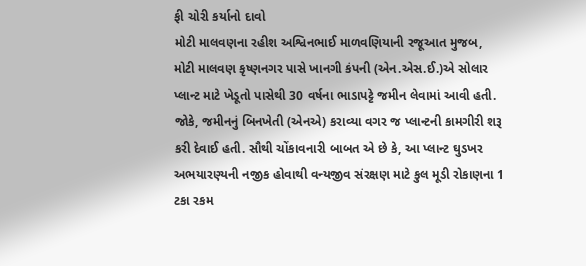ફી ચોરી કર્યાનો દાવો
મોટી માલવણના રહીશ અશ્વિનભાઈ માળવણિયાની રજૂઆત મુજબ, મોટી માલવણ કૃષ્ણનગર પાસે ખાનગી કંપની (એન.એસ.ઈ.)એ સોલાર પ્લાન્ટ માટે ખેડૂતો પાસેથી 30 વર્ષના ભાડાપટ્ટે જમીન લેવામાં આવી હતી. જોકે, જમીનનું બિનખેતી (એનએ) કરાવ્યા વગર જ પ્લાન્ટની કામગીરી શરૂ કરી દેવાઈ હતી. સૌથી ચોંકાવનારી બાબત એ છે કે, આ પ્લાન્ટ ઘુડખર અભયારણ્યની નજીક હોવાથી વન્યજીવ સંરક્ષણ માટે કુલ મૂડી રોકાણના 1 ટકા રકમ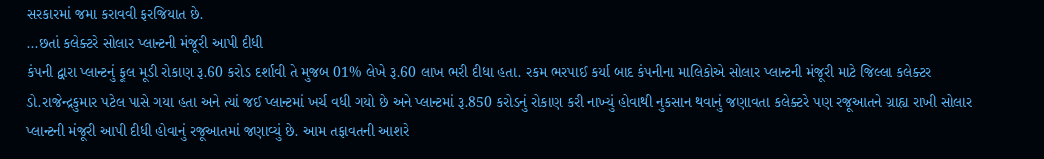સરકારમાં જમા કરાવવી ફરજિયાત છે.
...છતાં કલેક્ટરે સોલાર પ્લાન્ટની મંજૂરી આપી દીધી
કંપની દ્વારા પ્લાન્ટનું ફૂલ મૂડી રોકાણ રૂ.60 કરોડ દર્શાવી તે મુજબ 01% લેખે રૂ.60 લાખ ભરી દીધા હતા. રકમ ભરપાઈ કર્યા બાદ કંપનીના માલિકોએ સોલાર પ્લાન્ટની મંજૂરી માટે જિલ્લા કલેક્ટર ડો.રાજેન્દ્રકુમાર પટેલ પાસે ગયા હતા અને ત્યાં જઈ પ્લાન્ટમાં ખર્ચ વધી ગયો છે અને પ્લાન્ટમાં રૂ.850 કરોડનું રોકાણ કરી નાખ્યું હોવાથી નુકસાન થવાનું જણાવતા કલેક્ટરે પણ રજૂઆતને ગ્રાહ્ય રાખી સોલાર પ્લાન્ટની મંજૂરી આપી દીધી હોવાનું રજૂઆતમાં જણાવ્યું છે. આમ તફાવતની આશરે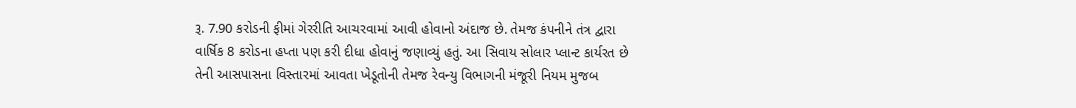રૂ. 7.90 કરોડની ફીમાં ગેરરીતિ આચરવામાં આવી હોવાનો અંદાજ છે. તેમજ કંપનીને તંત્ર દ્વારા વાર્ષિક 8 કરોડના હપ્તા પણ કરી દીધા હોવાનું જણાવ્યું હતું. આ સિવાય સોલાર પ્લાન્ટ કાર્યરત છે તેની આસપાસના વિસ્તારમાં આવતા ખેડૂતોની તેમજ રેવન્યુ વિભાગની મંજૂરી નિયમ મુજબ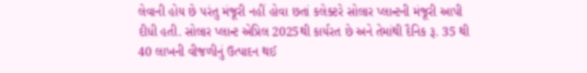લેવાની હોય છે પરંતુ મંજૂરી નહીં હોવા છતાં કલેક્ટરે સોલાર પ્લાન્ટની મંજૂરી આપી દીધી હતી. સોલાર પ્લાન્ટ એપ્રિલ 2025થી કાર્યરત છે અને તેમાંથી દૈનિક રૂ. 35 થી 40 લાખની વીજળીનું ઉત્પાદન થઈ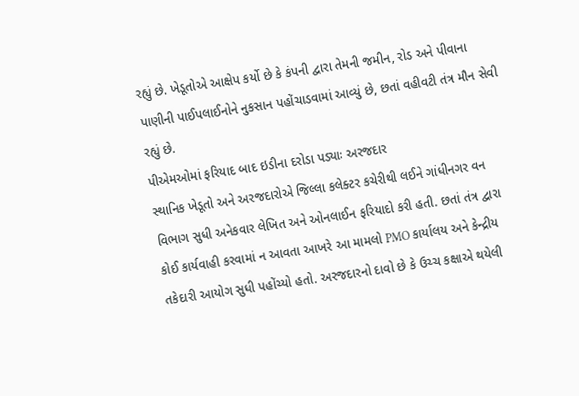રહ્યું છે. ખેડૂતોએ આક્ષેપ કર્યો છે કે કંપની દ્વારા તેમની જમીન, રોડ અને પીવાના પાણીની પાઈપલાઈનોને નુકસાન પહોંચાડવામાં આવ્યું છે, છતાં વહીવટી તંત્ર મૌન સેવી રહ્યું છે.
પીએમઓમાં ફરિયાદ બાદ ઇડીના દરોડા પડ્યાઃ અરજદાર
સ્થાનિક ખેડૂતો અને અરજદારોએ જિલ્લા કલેક્ટર કચેરીથી લઈને ગાંધીનગર વન વિભાગ સુધી અનેકવાર લેખિત અને ઓનલાઈન ફરિયાદો કરી હતી. છતાં તંત્ર દ્વારા કોઈ કાર્યવાહી કરવામાં ન આવતા આખરે આ મામલો PMO કાર્યાલય અને કેન્દ્રીય તકેદારી આયોગ સુધી પહોંચ્યો હતો. અરજદારનો દાવો છે કે ઉચ્ચ કક્ષાએ થયેલી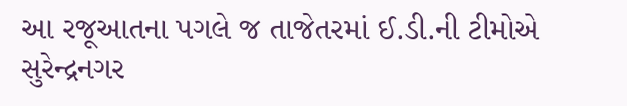આ રજૂઆતના પગલે જ તાજેતરમાં ઈ.ડી.ની ટીમોએ સુરેન્દ્રનગર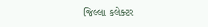જિલ્લા કલેક્ટર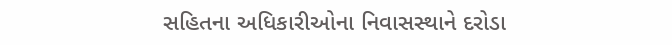સહિતના અધિકારીઓના નિવાસસ્થાને દરોડા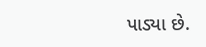પાડ્યા છે.